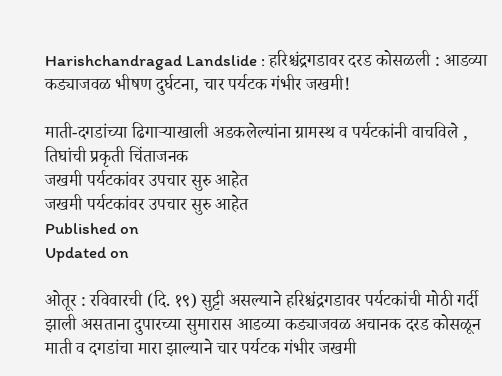Harishchandragad Landslide : हरिश्चंद्रगडावर दरड कोसळली : आडव्या कड्याजवळ भीषण दुर्घटना, चार पर्यटक गंभीर जखमी!

माती-दगडांच्या ढिगाऱ्याखाली अडकलेल्यांना ग्रामस्थ व पर्यटकांनी वाचविले , तिघांची प्रकृती चिंताजनक
जखमी पर्यटकांवर उपचार सुरु आहेत
जखमी पर्यटकांवर उपचार सुरु आहेत
Published on
Updated on

ओतूर : रविवारची (दि. १९) सुट्टी असल्याने हरिश्चंद्रगडावर पर्यटकांची मोठी गर्दी झाली असताना दुपारच्या सुमारास आडव्या कड्याजवळ अचानक दरड कोसळून माती व दगडांचा मारा झाल्याने चार पर्यटक गंभीर जखमी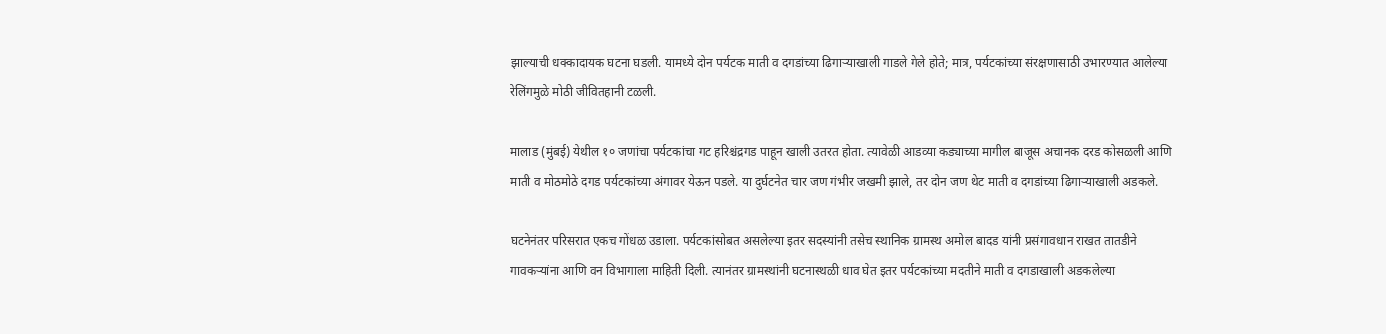झाल्याची धक्कादायक घटना घडली. यामध्ये दोन पर्यटक माती व दगडांच्या ढिगाऱ्याखाली गाडले गेले होते; मात्र, पर्यटकांच्या संरक्षणासाठी उभारण्यात आलेल्या रेलिंगमुळे मोठी जीवितहानी टळली.

मालाड (मुंबई) येथील १० जणांचा पर्यटकांचा गट हरिश्चंद्रगड पाहून खाली उतरत होता. त्यावेळी आडव्या कड्याच्या मागील बाजूस अचानक दरड कोसळली आणि माती व मोठमोठे दगड पर्यटकांच्या अंगावर येऊन पडले. या दुर्घटनेत चार जण गंभीर जखमी झाले, तर दोन जण थेट माती व दगडांच्या ढिगाऱ्याखाली अडकले.

घटनेनंतर परिसरात एकच गोंधळ उडाला. पर्यटकांसोबत असलेल्या इतर सदस्यांनी तसेच स्थानिक ग्रामस्थ अमोल बादड यांनी प्रसंगावधान राखत तातडीने गावकऱ्यांना आणि वन विभागाला माहिती दिली. त्यानंतर ग्रामस्थांनी घटनास्थळी धाव घेत इतर पर्यटकांच्या मदतीने माती व दगडाखाली अडकलेल्या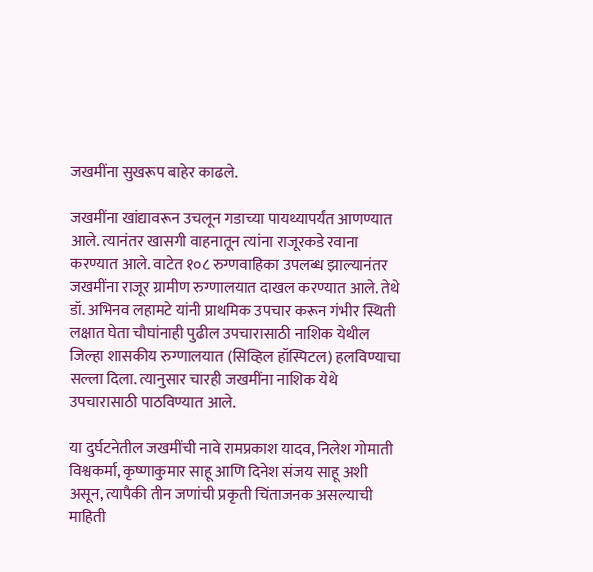जखमींना सुखरूप बाहेर काढले.

जखमींना खांद्यावरून उचलून गडाच्या पायथ्यापर्यंत आणण्यात आले. त्यानंतर खासगी वाहनातून त्यांना राजूरकडे रवाना करण्यात आले. वाटेत १०८ रुग्णवाहिका उपलब्ध झाल्यानंतर जखमींना राजूर ग्रामीण रुग्णालयात दाखल करण्यात आले. तेथे डॉ. अभिनव लहामटे यांनी प्राथमिक उपचार करून गंभीर स्थिती लक्षात घेता चौघांनाही पुढील उपचारासाठी नाशिक येथील जिल्हा शासकीय रुग्णालयात (सिव्हिल हॉस्पिटल) हलविण्याचा सल्ला दिला. त्यानुसार चारही जखमींना नाशिक येथे उपचारासाठी पाठविण्यात आले.

या दुर्घटनेतील जखमींची नावे रामप्रकाश यादव, निलेश गोमाती विश्वकर्मा, कृष्णाकुमार साहू आणि दिनेश संजय साहू अशी असून, त्यापैकी तीन जणांची प्रकृती चिंताजनक असल्याची माहिती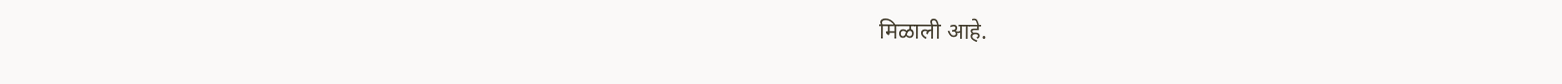मिळाली आहे.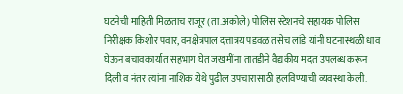घटनेची माहिती मिळताच राजूर (ता.अकोले) पोलिस स्टेशनचे सहायक पोलिस निरीक्षक किशोर पवार, वनक्षेत्रपाल दत्तात्रय पडवळ तसेच लांडे यांनी घटनास्थळी धाव घेऊन बचावकार्यात सहभाग घेत जखमींना तातडीने वैद्यकीय मदत उपलब्ध करून दिली व नंतर त्यांना नाशिक येथे पुढील उपचारासाठी हलविण्याची व्यवस्था केली.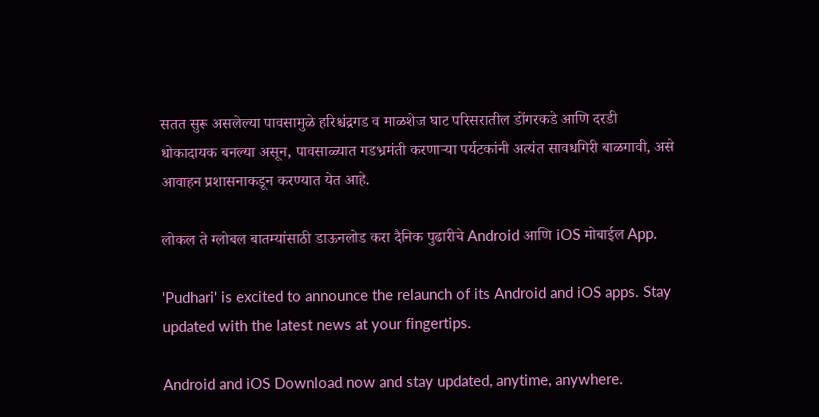सतत सुरू असलेल्या पावसामुळे हरिश्चंद्रगड व माळशेज घाट परिसरातील डोंगरकडे आणि दरडी धोकादायक बनल्या असून, पावसाळ्यात गडभ्रमंती करणाऱ्या पर्यटकांनी अत्यंत सावधगिरी बाळगावी, असे आवाहन प्रशासनाकडून करण्यात येत आहे.

लोकल ते ग्लोबल बातम्यांसाठी डाऊनलोड करा दैनिक पुढारीचे Android आणि iOS मोबाईल App.

'Pudhari' is excited to announce the relaunch of its Android and iOS apps. Stay updated with the latest news at your fingertips.

Android and iOS Download now and stay updated, anytime, anywhere.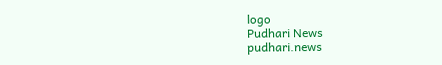logo
Pudhari News
pudhari.news